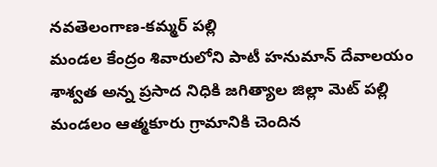నవతెలంగాణ-కమ్మర్ పల్లి
మండల కేంద్రం శివారులోని పాటీ హనుమాన్ దేవాలయం శాశ్వత అన్న ప్రసాద నిధికి జగిత్యాల జిల్లా మెట్ పల్లి మండలం ఆత్మకూరు గ్రామానికి చెందిన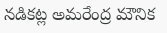నడికట్ల అమరేంద్ర మౌనిక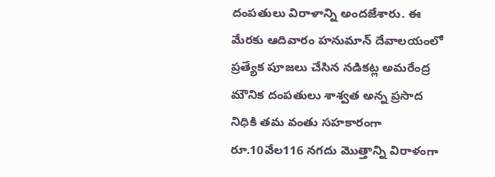దంపతులు విరాళాన్ని అందజేశారు. ఈ మేరకు ఆదివారం హనుమాన్ దేవాలయంలో ప్రత్యేక పూజలు చేసిన నడికట్ల అమరేంద్ర మౌనిక దంపతులు శాశ్వత అన్న ప్రసాద నిధికి తమ వంతు సహకారంగా రూ.10వేల116 నగదు మొత్తాన్ని విరాళంగా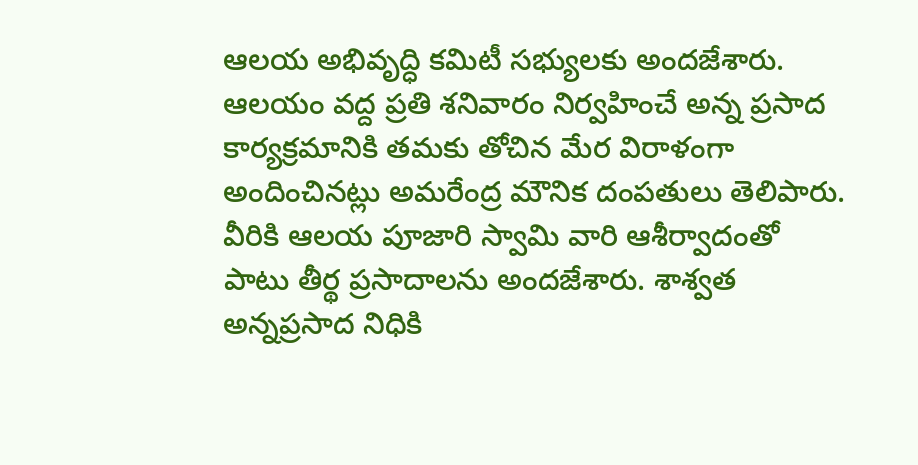ఆలయ అభివృద్ధి కమిటీ సభ్యులకు అందజేశారు.
ఆలయం వద్ద ప్రతి శనివారం నిర్వహించే అన్న ప్రసాద కార్యక్రమానికి తమకు తోచిన మేర విరాళంగా అందించినట్లు అమరేంద్ర మౌనిక దంపతులు తెలిపారు. వీరికి ఆలయ పూజారి స్వామి వారి ఆశీర్వాదంతో పాటు తీర్థ ప్రసాదాలను అందజేశారు. శాశ్వత అన్నప్రసాద నిధికి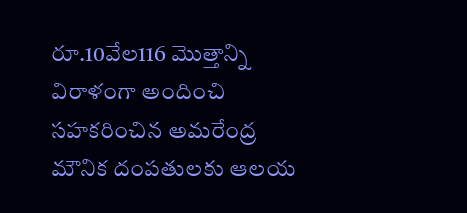రూ.10వేల116 మొత్తాన్ని విరాళంగా అందించి సహకరించిన అమరేంద్ర మౌనిక దంపతులకు ఆలయ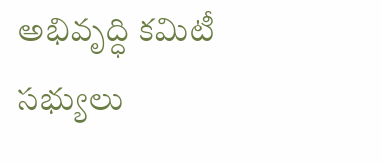అభివృద్ధి కమిటీ సభ్యులు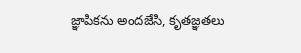జ్ఞాపికను అందజేసి, కృతజ్ఞతలు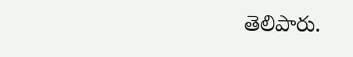తెలిపారు.